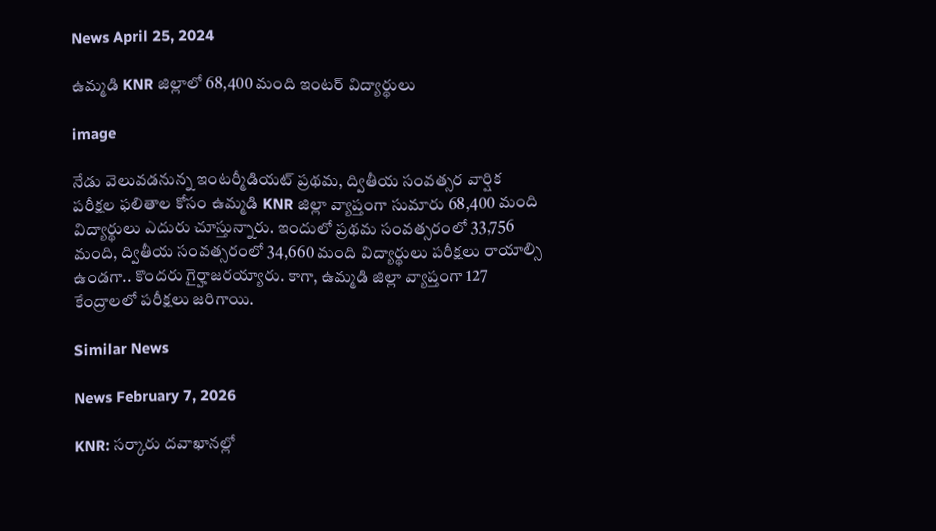News April 25, 2024

ఉమ్మడి KNR జిల్లాలో 68,400 మంది ఇంటర్ విద్యార్థులు

image

నేడు వెలువడనున్న ఇంటర్మీడియట్ ప్రథమ, ద్వితీయ సంవత్సర వార్షిక పరీక్షల ఫలితాల కోసం ఉమ్మడి KNR జిల్లా వ్యాప్తంగా సుమారు 68,400 మంది విద్యార్థులు ఎదురు చూస్తున్నారు. ఇందులో ప్రథమ సంవత్సరంలో 33,756 మంది, ద్వితీయ సంవత్సరంలో 34,660 మంది విద్యార్థులు పరీక్షలు రాయాల్సి ఉండగా.. కొందరు గైర్హాజరయ్యారు. కాగా, ఉమ్మడి జిల్లా వ్యాప్తంగా 127 కేంద్రాలలో పరీక్షలు జరిగాయి.

Similar News

News February 7, 2026

KNR: సర్కారు దవాఖానల్లో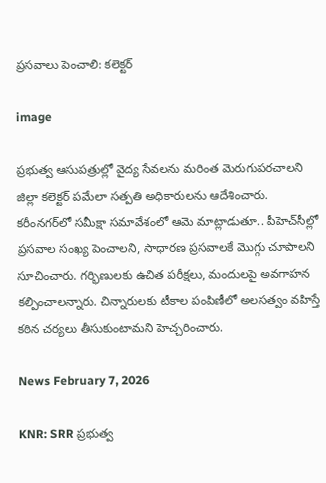ప్రసవాలు పెంచాలి: కలెక్టర్

image

ప్రభుత్వ ఆసుపత్రుల్లో వైద్య సేవలను మరింత మెరుగుపరచాలని జిల్లా కలెక్టర్ పమేలా సత్పతి అధికారులను ఆదేశించారు. కరీంనగర్‌లో సమీక్షా సమావేశంలో ఆమె మాట్లాడుతూ.. పీహెచ్‌సీల్లో ప్రసవాల సంఖ్య పెంచాలని, సాధారణ ప్రసవాలకే మొగ్గు చూపాలని సూచించారు. గర్భిణులకు ఉచిత పరీక్షలు, మందులపై అవగాహన కల్పించాలన్నారు. చిన్నారులకు టీకాల పంపిణీలో అలసత్వం వహిస్తే కఠిన చర్యలు తీసుకుంటామని హెచ్చరించారు.

News February 7, 2026

KNR: SRR ప్రభుత్వ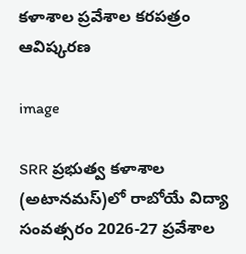కళాశాల ప్రవేశాల కరపత్రం ఆవిష్కరణ

image

SRR ప్రభుత్వ కళాశాల (అటానమస్)లో రాబోయే విద్యా సంవత్సరం 2026-27 ప్రవేశాల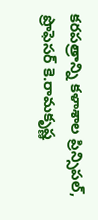కరపత్రాన్ని కళాశాల ప్రిన్సిపల్, ప్రొఫెసర్ కె.రామకృష్ణ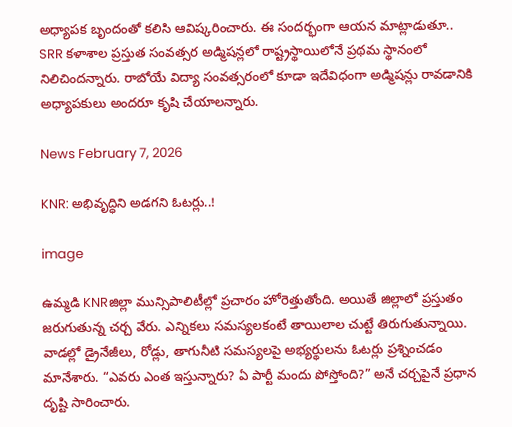అధ్యాపక బృందంతో కలిసి ఆవిష్కరించారు. ఈ సందర్భంగా ఆయన మాట్లాడుతూ.. SRR కళాశాల ప్రస్తుత సంవత్సర అడ్మిషన్లలో రాష్ట్రస్థాయిలోనే ప్రథమ స్థానంలో నిలిచిందన్నారు. రాబోయే విద్యా సంవత్సరంలో కూడా ఇదేవిధంగా అడ్మిషన్లు రావడానికి అధ్యాపకులు అందరూ కృషి చేయాలన్నారు.

News February 7, 2026

KNR: అభివృద్ధిని అడగని ఓటర్లు..!

image

ఉమ్మడి KNRజిల్లా మున్సిపాలిటీల్లో ప్రచారం హోరెత్తుతోంది. అయితే జిల్లాలో ప్రస్తుతం జరుగుతున్న చర్చ వేరు. ఎన్నికలు సమస్యలకంటే తాయిలాల చుట్టే తిరుగుతున్నాయి. వాడల్లో డ్రైనేజీలు, రోడ్లు, తాగునీటి సమస్యలపై అభ్యర్థులను ఓటర్లు ప్రశ్నించడం మానేశారు. “ఎవరు ఎంత ఇస్తున్నారు? ఏ పార్టీ మందు పోస్తోంది?” అనే చర్చపైనే ప్రధాన దృష్టి సారించారు.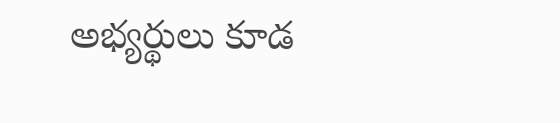అభ్యర్థులు కూడ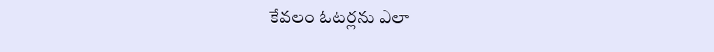కేవలం ఓటర్లను ఎలా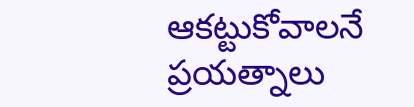ఆకట్టుకోవాలనే ప్రయత్నాలు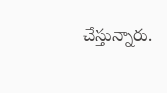చేస్తున్నారు.